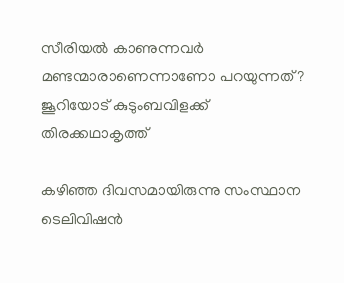സീരിയല്‍ കാണുന്നവര്‍ മണ്ടന്മാരാണെന്നാണോ പറയുന്നത്? ജൂറിയോട് കുടുംബവിളക്ക് തിരക്കഥാകൃത്ത്‌

കഴിഞ്ഞ ദിവസമായിരുന്നു സംസ്ഥാന ടെലിവിഷന്‍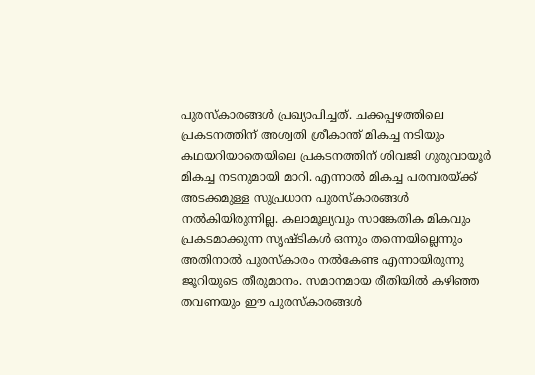പുരസ്‌കാരങ്ങള്‍ പ്രഖ്യാപിച്ചത്. ചക്കപ്പഴത്തിലെ പ്രകടനത്തിന് അശ്വതി ശ്രീകാന്ത് മികച്ച നടിയും കഥയറിയാതെയിലെ പ്രകടനത്തിന് ശിവജി ഗുരുവായൂര്‍ മികച്ച നടനുമായി മാറി. എന്നാല്‍ മികച്ച പരമ്പരയ്ക്ക് അടക്കമുള്ള സുപ്രധാന പുരസ്‌കാരങ്ങള്‍ നല്‍കിയിരുന്നില്ല. കലാമൂല്യവും സാങ്കേതിക മികവും പ്രകടമാക്കുന്ന സൃഷ്ടികള്‍ ഒന്നും തന്നെയില്ലെന്നും അതിനാല്‍ പുരസ്‌കാരം നല്‍കേണ്ട എന്നായിരുന്നു ജൂറിയുടെ തീരുമാനം. സമാനമായ രീതിയില്‍ കഴിഞ്ഞ തവണയും ഈ പുരസ്‌കാരങ്ങള്‍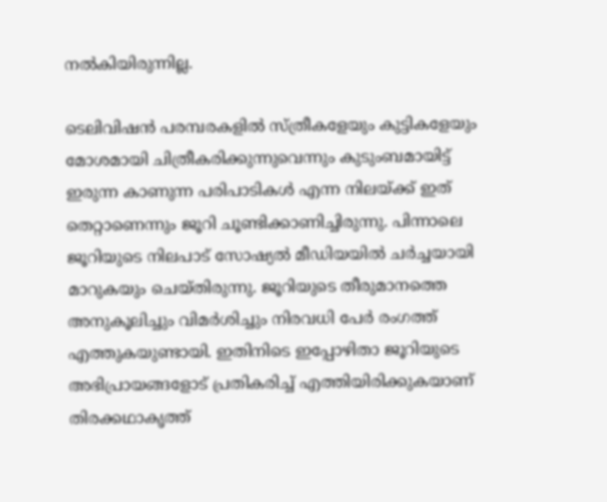നല്‍കിയിരുന്നില്ല.

ടെലിവിഷന്‍ പരമ്പരകളില്‍ സ്ത്രീകളേയും കുട്ടികളേയും മോശമായി ചിത്രീകരിക്കുന്നുവെന്നും കുടുംബമായിട്ട് ഇരുന്ന കാണുന്ന പരിപാടികള്‍ എന്ന നിലയ്ക്ക് ഇത് തെറ്റാണെന്നും ജൂറി ചൂണ്ടിക്കാണിച്ചിരുന്നു. പിന്നാലെ ജൂറിയുടെ നിലപാട് സോഷ്യല്‍ മീഡിയയില്‍ ചര്‍ച്ചയായി മാറുകയും ചെയ്തിരുന്നു. ജൂറിയുടെ തീരുമാനത്തെ അനുകൂലിച്ചും വിമര്‍ശിച്ചും നിരവധി പേര്‍ രംഗത്ത് എത്തുകയുണ്ടായി. ഇതിനിടെ ഇപ്പോഴിതാ ജൂറിയുടെ അഭിപ്രായങ്ങളോട് പ്രതികരിച്ച് എത്തിയിരിക്കുകയാണ് തിരക്കഥാകൃത്ത്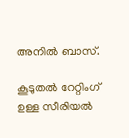അനില്‍ ബാസ്.

കൂടുതല്‍ റേറ്റിംഗ് ഉള്ള സീരിയൽ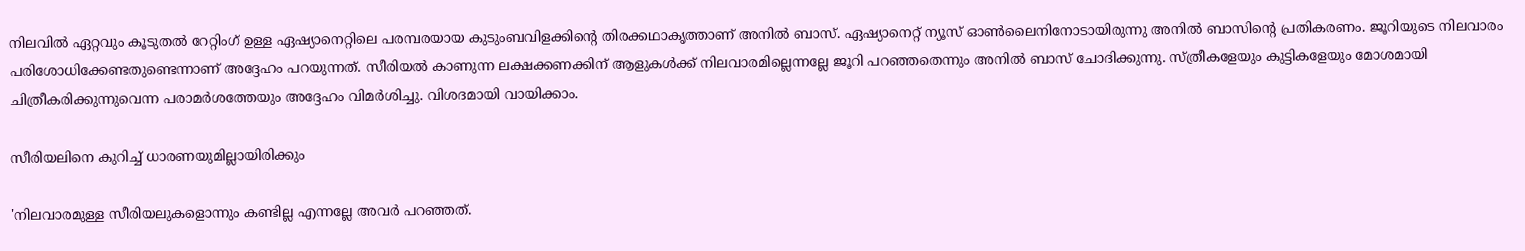നിലവില്‍ ഏറ്റവും കൂടുതല്‍ റേറ്റിംഗ് ഉള്ള ഏഷ്യാനെറ്റിലെ പരമ്പരയായ കുടുംബവിളക്കിന്റെ തിരക്കഥാകൃത്താണ് അനില്‍ ബാസ്. ഏഷ്യാനെറ്റ് ന്യൂസ് ഓണ്‍ലൈനിനോടായിരുന്നു അനില്‍ ബാസിന്റെ പ്രതികരണം. ജൂറിയുടെ നിലവാരം പരിശോധിക്കേണ്ടതുണ്ടെന്നാണ് അദ്ദേഹം പറയുന്നത്. സീരിയല്‍ കാണുന്ന ലക്ഷക്കണക്കിന് ആളുകള്‍ക്ക് നിലവാരമില്ലെന്നല്ലേ ജൂറി പറഞ്ഞതെന്നും അനില്‍ ബാസ് ചോദിക്കുന്നു. സ്ത്രീകളേയും കുട്ടികളേയും മോശമായി ചിത്രീകരിക്കുന്നുവെന്ന പരാമര്‍ശത്തേയും അദ്ദേഹം വിമര്‍ശിച്ചു. വിശദമായി വായിക്കാം.

സീരിയലിനെ കുറിച്ച് ധാരണയുമില്ലായിരിക്കും

'നിലവാരമുള്ള സീരിയലുകളൊന്നും കണ്ടില്ല എന്നല്ലേ അവര്‍ പറഞ്ഞത്.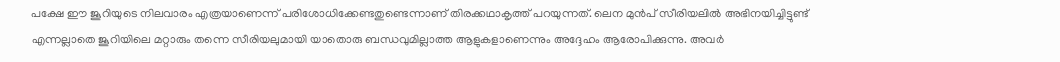പക്ഷേ ഈ ജൂറിയുടെ നിലവാരം എത്രയാണെന്ന് പരിശോധിക്കേണ്ടതുണ്ടെന്നാണ് തിരക്കഥാകൃത്ത് പറയുന്നത്. ലെന മുന്‍പ് സീരിയലില്‍ അഭിനയിച്ചിട്ടുണ്ട് എന്നല്ലാതെ ജൂറിയിലെ മറ്റാരും തന്നെ സീരിയലുമായി യാതൊരു ബന്ധവുമില്ലാത്ത ആളുകളാണെന്നും അദ്ദേഹം ആരോപിക്കുന്നു. അവര്‍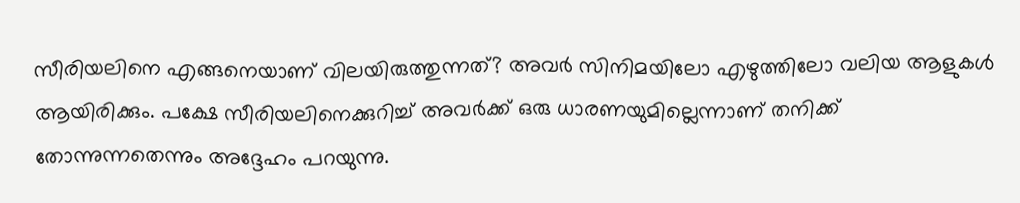സീരിയലിനെ എങ്ങനെയാണ് വിലയിരുത്തുന്നത്? അവര്‍ സിനിമയിലോ എഴുത്തിലോ വലിയ ആളുകള്‍ ആയിരിക്കും. പക്ഷേ സീരിയലിനെക്കുറിച്ച് അവര്‍ക്ക് ഒരു ധാരണയുമില്ലെന്നാണ് തനിക്ക് തോന്നുന്നതെന്നും അദ്ദേഹം പറയുന്നു.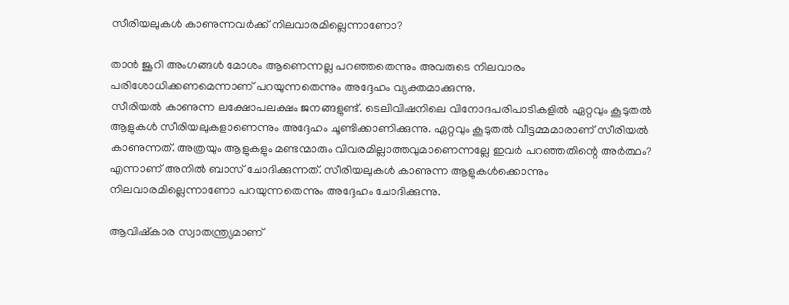സീരിയലുകള്‍ കാണുന്നവർക്ക് നിലവാരമില്ലെന്നാണോ?

താന്‍ ജൂറി അംഗങ്ങള്‍ മോശം ആണെന്നല്ല പറഞ്ഞതെന്നും അവരുടെ നിലവാരം പരിശോധിക്കണമെന്നാണ് പറയുന്നതെന്നും അദ്ദേഹം വ്യക്തമാക്കുന്നു.
സീരിയല്‍ കാണുന്ന ലക്ഷോപലക്ഷം ജനങ്ങളുണ്ട്. ടെലിവിഷനിലെ വിനോദപരിപാടികളില്‍ ഏറ്റവും കൂടുതല്‍ ആളുകള്‍ സീരിയലുകളാണെന്നും അദ്ദേഹം ചൂണ്ടിക്കാണിക്കുന്നു. ഏറ്റവും കൂടുതല്‍ വീട്ടമ്മമാരാണ് സീരിയല്‍ കാണുന്നത്. അത്രയും ആളുകളും മണ്ടന്മാരും വിവരമില്ലാത്തവുമാണെന്നല്ലേ ഇവര്‍ പറഞ്ഞതിന്റെ അര്‍ത്ഥം? എന്നാണ് അനില്‍ ബാസ് ചോദിക്കുന്നത്. സീരിയലുകള്‍ കാണുന്ന ആളുകള്‍ക്കൊന്നും നിലവാരമില്ലെന്നാണോ പറയുന്നതെന്നും അദ്ദേഹം ചോദിക്കുന്നു.

ആവിഷ്കാര സ്വാതന്ത്ര്യമാണ്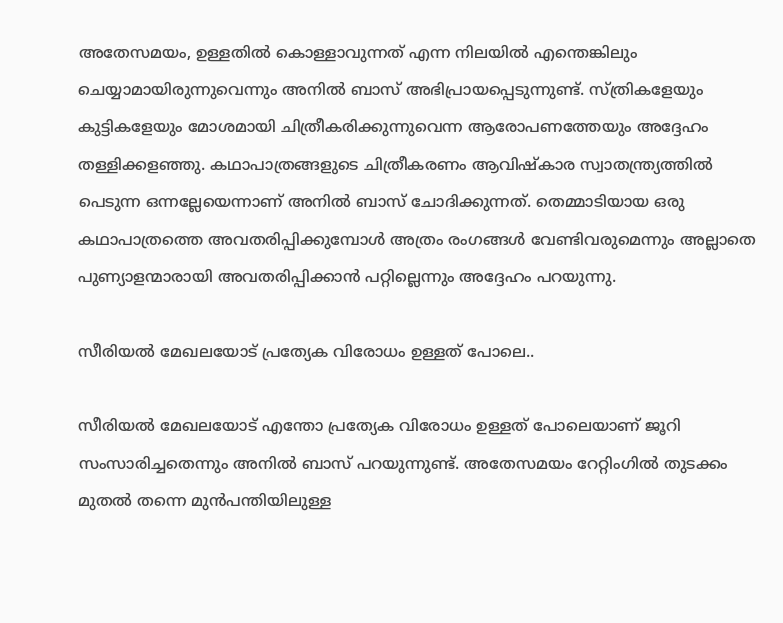അതേസമയം, ഉള്ളതില്‍ കൊള്ളാവുന്നത് എന്ന നിലയില്‍ എന്തെങ്കിലും ചെയ്യാമായിരുന്നുവെന്നും അനില്‍ ബാസ് അഭിപ്രായപ്പെടുന്നുണ്ട്. സ്ത്രികളേയും കുട്ടികളേയും മോശമായി ചിത്രീകരിക്കുന്നുവെന്ന ആരോപണത്തേയും അദ്ദേഹം തള്ളിക്കളഞ്ഞു. കഥാപാത്രങ്ങളുടെ ചിത്രീകരണം ആവിഷ്‌കാര സ്വാതന്ത്ര്യത്തില്‍ പെടുന്ന ഒന്നല്ലേയെന്നാണ് അനില്‍ ബാസ് ചോദിക്കുന്നത്. തെമ്മാടിയായ ഒരു കഥാപാത്രത്തെ അവതരിപ്പിക്കുമ്പോള്‍ അത്രം രംഗങ്ങള്‍ വേണ്ടിവരുമെന്നും അല്ലാതെ പുണ്യാളന്മാരായി അവതരിപ്പിക്കാന്‍ പറ്റില്ലെന്നും അദ്ദേഹം പറയുന്നു.

സീരിയല്‍ മേഖലയോട് പ്രത്യേക വിരോധം ഉള്ളത് പോലെ..

സീരിയല്‍ മേഖലയോട് എന്തോ പ്രത്യേക വിരോധം ഉള്ളത് പോലെയാണ് ജൂറി സംസാരിച്ചതെന്നും അനില്‍ ബാസ് പറയുന്നുണ്ട്. അതേസമയം റേറ്റിംഗില്‍ തുടക്കം മുതല്‍ തന്നെ മുന്‍പന്തിയിലുള്ള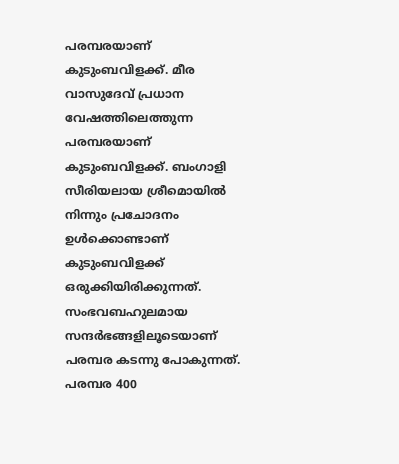പരമ്പരയാണ് കുടുംബവിളക്ക്. മീര വാസുദേവ് പ്രധാന വേഷത്തിലെത്തുന്ന പരമ്പരയാണ് കുടുംബവിളക്ക്. ബംഗാളി സീരിയലായ ശ്രീമൊയില്‍ നിന്നും പ്രചോദനം ഉള്‍ക്കൊണ്ടാണ് കുടുംബവിളക്ക് ഒരുക്കിയിരിക്കുന്നത്. സംഭവബഹുലമായ സന്ദര്‍ഭങ്ങളിലൂടെയാണ് പരമ്പര കടന്നു പോകുന്നത്. പരമ്പര 400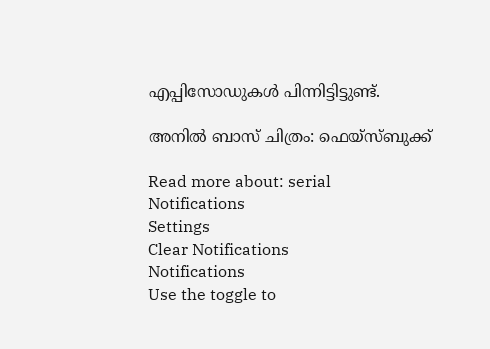എപ്പിസോഡുകള്‍ പിന്നിട്ടിട്ടുണ്ട്.

അനില്‍ ബാസ് ചിത്രം: ഫെയ്‌സ്ബുക്ക്

Read more about: serial
Notifications
Settings
Clear Notifications
Notifications
Use the toggle to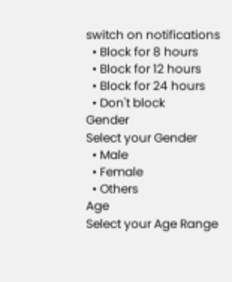switch on notifications
  • Block for 8 hours
  • Block for 12 hours
  • Block for 24 hours
  • Don't block
Gender
Select your Gender
  • Male
  • Female
  • Others
Age
Select your Age Range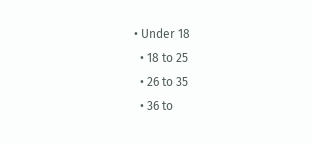• Under 18
  • 18 to 25
  • 26 to 35
  • 36 to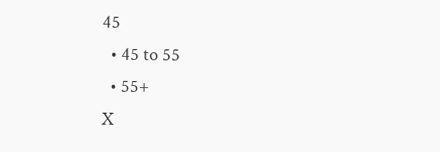45
  • 45 to 55
  • 55+
X